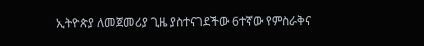ኢትዮጵያ ለመጀመሪያ ጊዜ ያስተናገደችው 6ተኛው የምስራቅና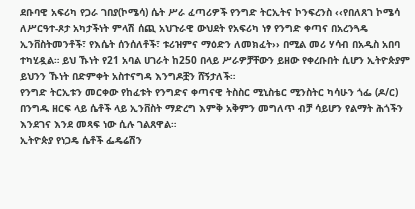ደቡባዊ አፍሪካ የጋራ ገበያ(ኮሜሳ) ሴት ሥራ ፈጣሪዎች የንግድ ትርኢትና ኮንፍረንስ ‹‹የበለጸገ ኮሜሳ ለሥርዓተ-ጾታ አካታችነት ምላሽ ሰጪ አህጉራዊ ውህደት የአፍሪካ ነፃ የንግድ ቀጣና በአረንጓዴ ኢንቨስትመንቶች፣ የእሴት ሰንሰለቶች፣ ቱሪዝምና ማዕድን ለመክፈት›› በሚል መሪ ሃሳብ በአዲስ አበባ ተካሂዷል። ይህ ኹነት የ21 አባል ሀገራት ከ250 በላይ ሥራዎቻቸውን ይዘው የቀረቡበት ሲሆን ኢትዮጵያም ይህንን ኹነት በድምቀት አስተናግዳ እንግዶቿን ሸኝታለች።
የንግድ ትርኢቱን መርቀው የከፈቱት የንግድና ቀጣናዊ ትስስር ሚኒስቴር ሚንስትር ካሳሁን ጎፌ (ዶ/ር) በንግዱ ዘርፍ ላይ ሴቶች ላይ ኢንቨስት ማድረግ እምቅ አቅምን መግለጥ ብቻ ሳይሆን የልማት ሕጎችን እንደገና እንደ መጻፍ ነው ሲሉ ገልጸዋል።
ኢትዮጵያ የነጋዴ ሴቶች ፌዴሬሽን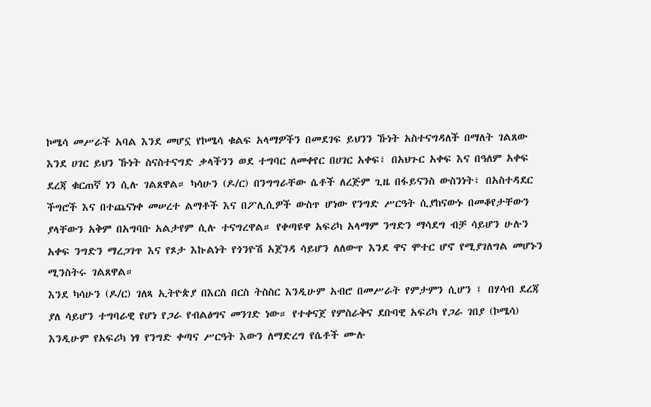ኮሜሳ መሥራች አባል እንደ መሆኗ የኮሜሳ ቁልፍ አላማዎችን በመደገፍ ይህንን ኹነት አስተናግዳለች በማለት ገልጸው እንደ ሀገር ይህን ኹነት ስናስተናግድ ቃላችንን ወደ ተግባር ለመቀየር በሀገር አቀፍ፣ በአህጉር አቀፍ እና በዓለም አቀፍ ደረጃ ቁርጠኛ ነን ሲሉ ገልጸዋል። ካሳሁን (ዶ/ር) በንግግራቸው ሴቶች ለረጅም ጊዜ በፋይናንስ ውስንነት፣ በአስተዳደር ችግሮች እና በተጨናነቀ መሠረተ ልማቶች እና በፖሊሲዎች ውስጥ ሆነው የንግድ ሥርዓት ሲያከናውኑ በመቆየታቸውን ያላቸውን አቅም በአግባቡ አልታየም ሲሉ ተናግረዋል። የቀጣዩዋ አፍሪካ አላማም ንግድን ማሳደግ ብቻ ሳይሆን ሁሉን አቀፍ ንግድን ማረጋገጥ እና የጾታ እኩልነት የጎንዮሽ አጀንዳ ሳይሆን ለለውጥ እንደ ዋና ሞተር ሆኖ የሚያገለግል መሆኑን ሚንስትሩ ገልጸዋል።
እንደ ካሳሁን (ዶ/ር) ገለጻ ኢትዮጵያ በእርስ በርስ ትስስር እንዲሁም አብሮ በመሥራት የምታምን ሲሆን ፤ በሃሳብ ደረጃ ያለ ሳይሆን ተግባራዊ የሆነ የጋራ የብልፅግና መንገድ ነው። የተቀናጀ የምስራቅና ደቡባዊ አፍሪካ የጋራ ገበያ (ኮሜሳ) እንዲሁም የአፍሪካ ነፃ የንግድ ቀጣና ሥርዓት እውን ለማድረግ የሴቶች ሙሉ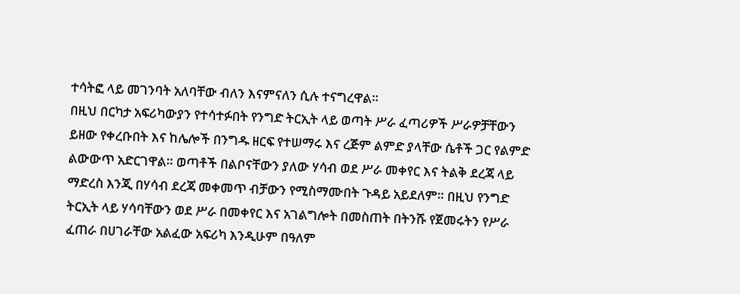ተሳትፎ ላይ መገንባት አለባቸው ብለን እናምናለን ሲሉ ተናግረዋል።
በዚህ በርካታ አፍሪካውያን የተሳተፉበት የንግድ ትርኢት ላይ ወጣት ሥራ ፈጣሪዎች ሥራዎቻቸውን ይዘው የቀረቡበት እና ከሌሎች በንግዱ ዘርፍ የተሠማሩ እና ረጅም ልምድ ያላቸው ሴቶች ጋር የልምድ ልውውጥ አድርገዋል። ወጣቶች በልቦናቸውን ያለው ሃሳብ ወደ ሥራ መቀየር እና ትልቅ ደረጃ ላይ ማድረስ እንጂ በሃሳብ ደረጃ መቀመጥ ብቻውን የሚስማሙበት ጉዳይ አይደለም። በዚህ የንግድ ትርኢት ላይ ሃሳባቸውን ወደ ሥራ በመቀየር እና አገልግሎት በመስጠት በትንሹ የጀመሩትን የሥራ ፈጠራ በሀገራቸው አልፈው አፍሪካ እንዲሁም በዓለም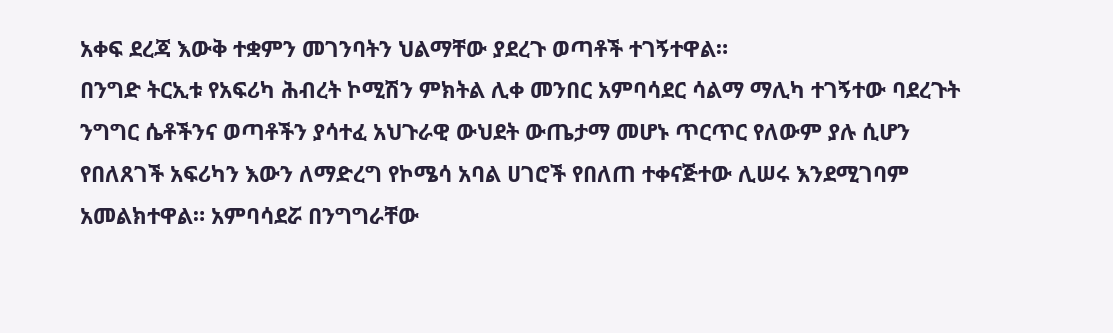አቀፍ ደረጃ እውቅ ተቋምን መገንባትን ህልማቸው ያደረጉ ወጣቶች ተገኝተዋል።
በንግድ ትርኢቱ የአፍሪካ ሕብረት ኮሚሽን ምክትል ሊቀ መንበር አምባሳደር ሳልማ ማሊካ ተገኝተው ባደረጉት ንግግር ሴቶችንና ወጣቶችን ያሳተፈ አህጉራዊ ውህደት ውጤታማ መሆኑ ጥርጥር የለውም ያሉ ሲሆን የበለጸገች አፍሪካን እውን ለማድረግ የኮሜሳ አባል ሀገሮች የበለጠ ተቀናጅተው ሊሠሩ እንደሚገባም አመልክተዋል። አምባሳደሯ በንግግራቸው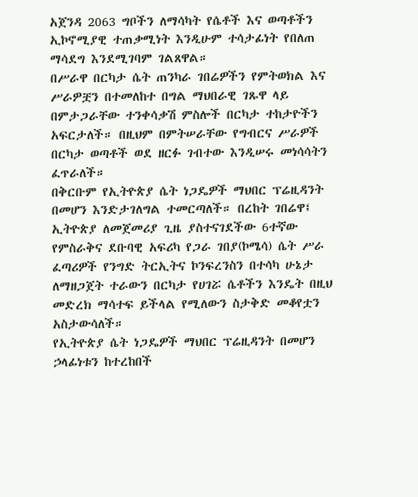አጀንዳ 2063 ግቦችን ለማሳካት የሴቶች እና ወጣቶችን ኢኮኖሚያዊ ተጠቃሚነት እንዲሁም ተሳታፊነት የበለጠ ማሳደግ እንደሚገባም ገልጸዋል።
በሥራዋ በርካታ ሴት ጠንካራ ገበሬዎችን የምትወክል እና ሥራዎቿን በተመለከተ በግል ማህበራዊ ገጹዋ ላይ በምታጋራቸው ተንቀሳቃሽ ምስሎች በርካታ ተከታዮችን አፍርታለች። በዚህም በምትሠራቸው የግብርና ሥራዎች በርካታ ወጣቶች ወደ ዘርፉ ገብተው እንዲሠሩ መነሳሳትን ፈጥራለች።
በቅርቡም የኢትዮጵያ ሴት ነጋዴዎች ማህበር ፕሬዚዳንት በመሆን እንድታገለግል ተመርጣለች። በረከት ገበሬዋ፤ ኢትዮጵያ ለመጀመሪያ ጊዜ ያስተናገደችው 6ተኛው የምስራቅና ደቡባዊ አፍሪካ የጋራ ገበያ(ኮሜሳ) ሴት ሥራ ፈጣሪዎች የንግድ ትርኢትና ኮንፍረንስን በተሳካ ሁኔታ ለማዘጋጀት ተራውን በርካታ የሀገሯ ሴቶችን እንዴት በዚህ መድረክ ማሳተፍ ይችላል የሚለውን ስታቅድ መቆየቷን አስታውሳለች።
የኢትዮጵያ ሴት ነጋዴዎች ማህበር ፕሬዚዳንት በመሆን ኃላፊነቱን ከተረከበች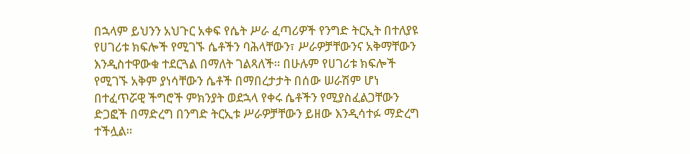በኋላም ይህንን አህጉር አቀፍ የሴት ሥራ ፈጣሪዎች የንግድ ትርኢት በተለያዩ የሀገሪቱ ክፍሎች የሚገኙ ሴቶችን ባሕላቸውን፣ ሥራዎቻቸውንና አቅማቸውን እንዲስተዋውቁ ተደርጓል በማለት ገልጻለች። በሁሉም የሀገሪቱ ክፍሎች የሚገኙ አቅም ያነሳቸውን ሴቶች በማበረታታት በሰው ሠራሽም ሆነ በተፈጥሯዊ ችግሮች ምክንያት ወደኋላ የቀሩ ሴቶችን የሚያስፈልጋቸውን ድጋፎች በማድረግ በንግድ ትርኢቱ ሥራዎቻቸውን ይዘው እንዲሳተፉ ማድረግ ተችሏል።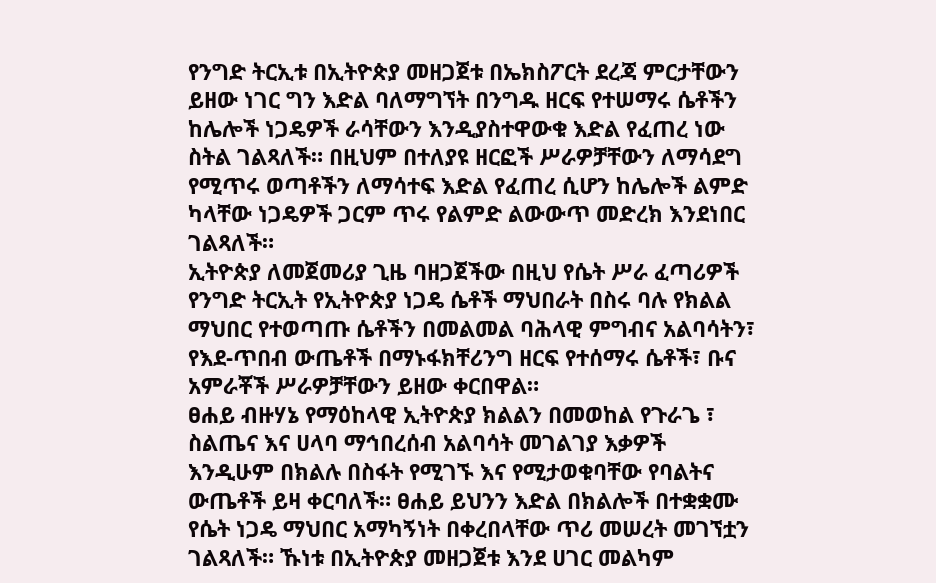የንግድ ትርኢቱ በኢትዮጵያ መዘጋጀቱ በኤክስፖርት ደረጃ ምርታቸውን ይዘው ነገር ግን እድል ባለማግኘት በንግዱ ዘርፍ የተሠማሩ ሴቶችን ከሌሎች ነጋዴዎች ራሳቸውን እንዲያስተዋውቁ እድል የፈጠረ ነው ስትል ገልጻለች። በዚህም በተለያዩ ዘርፎች ሥራዎቻቸውን ለማሳደግ የሚጥሩ ወጣቶችን ለማሳተፍ እድል የፈጠረ ሲሆን ከሌሎች ልምድ ካላቸው ነጋዴዎች ጋርም ጥሩ የልምድ ልውውጥ መድረክ እንደነበር ገልጻለች።
ኢትዮጵያ ለመጀመሪያ ጊዜ ባዘጋጀችው በዚህ የሴት ሥራ ፈጣሪዎች የንግድ ትርኢት የኢትዮጵያ ነጋዴ ሴቶች ማህበራት በስሩ ባሉ የክልል ማህበር የተወጣጡ ሴቶችን በመልመል ባሕላዊ ምግብና አልባሳትን፣ የእደ-ጥበብ ውጤቶች በማኑፋክቸሪንግ ዘርፍ የተሰማሩ ሴቶች፣ ቡና አምራቾች ሥራዎቻቸውን ይዘው ቀርበዋል።
ፀሐይ ብዙሃኔ የማዕከላዊ ኢትዮጵያ ክልልን በመወከል የጉራጌ ፣ ስልጤና እና ሀላባ ማኅበረሰብ አልባሳት መገልገያ እቃዎች እንዲሁም በክልሉ በስፋት የሚገኙ እና የሚታወቁባቸው የባልትና ውጤቶች ይዛ ቀርባለች። ፀሐይ ይህንን እድል በክልሎች በተቋቋሙ የሴት ነጋዴ ማህበር አማካኝነት በቀረበላቸው ጥሪ መሠረት መገኘቷን ገልጻለች። ኹነቱ በኢትዮጵያ መዘጋጀቱ እንደ ሀገር መልካም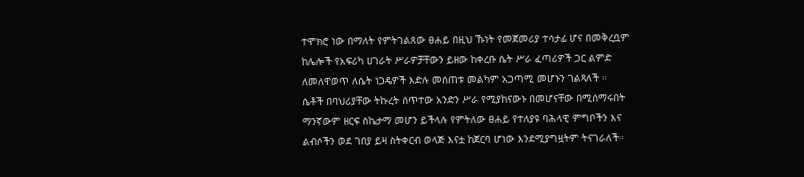ተሞክሮ ነው በማለት የምትገልጸው ፀሐይ በዚህ ኹነት የመጀመሪያ ተሳታፊ ሆና በመቅረቧም ከሌሎች የአፍሪካ ሀገራት ሥራዎቻቸውን ይዘው ከቀረቡ ሴት ሥራ ፈጣሪዎች ጋር ልምድ ለመለዋወጥ ለሴት ነጋዴዎች እድሉ መሰጠቱ መልካም አጋጣሚ መሆኑን ገልጻለች ።
ሴቶች በባህሪያቸው ትኩረት ሰጥተው አንድን ሥራ የሚያከናውኑ በመሆናቸው በሚሰማሩበት ማንኛውም ዘርፍ ስኬታማ መሆን ይችላሉ የምትለው ፀሐይ የተለያዩ ባሕላዊ ምግቦችን እና ልብሶችን ወደ ገበያ ይዛ ስትቀርብ ወላጅ እናቷ ከጀርባ ሆነው እንደሚያግዟትም ትናገራለች።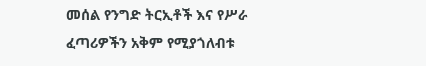መሰል የንግድ ትርኢቶች እና የሥራ ፈጣሪዎችን አቅም የሚያጎለብቱ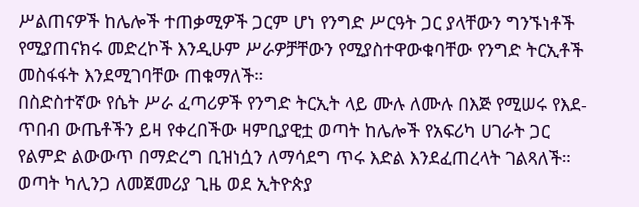ሥልጠናዎች ከሌሎች ተጠቃሚዎች ጋርም ሆነ የንግድ ሥርዓት ጋር ያላቸውን ግንኙነቶች የሚያጠናክሩ መድረኮች እንዲሁም ሥራዎቻቸውን የሚያስተዋውቁባቸው የንግድ ትርኢቶች መስፋፋት እንደሚገባቸው ጠቁማለች።
በስድስተኛው የሴት ሥራ ፈጣሪዎች የንግድ ትርኢት ላይ ሙሉ ለሙሉ በእጅ የሚሠሩ የእደ-ጥበብ ውጤቶችን ይዛ የቀረበችው ዛምቢያዊቷ ወጣት ከሌሎች የአፍሪካ ሀገራት ጋር የልምድ ልውውጥ በማድረግ ቢዝነሷን ለማሳደግ ጥሩ እድል እንደፈጠረላት ገልጻለች። ወጣት ካሊንጋ ለመጀመሪያ ጊዜ ወደ ኢትዮጵያ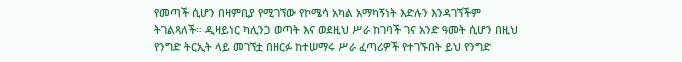የመጣች ሲሆን በዛምቢያ የሚገኘው የኮሜሳ አካል አማካኝነት እድሉን እንዳገኘችም ትገልጻለች። ዲዛይነር ካሊንጋ ወጣት እና ወደዚህ ሥራ ከገባች ገና አንድ ዓመት ሲሆን በዚህ የንግድ ትርኢት ላይ መገኘቷ በዘርፉ ከተሠማሩ ሥራ ፈጣሪዎች የተገኙበት ይህ የንግድ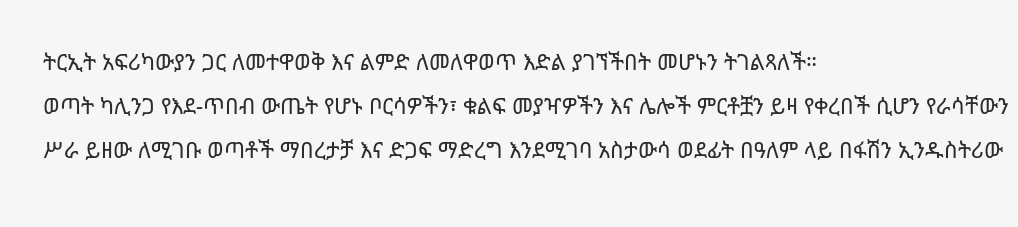ትርኢት አፍሪካውያን ጋር ለመተዋወቅ እና ልምድ ለመለዋወጥ እድል ያገኘችበት መሆኑን ትገልጻለች።
ወጣት ካሊንጋ የእደ-ጥበብ ውጤት የሆኑ ቦርሳዎችን፣ ቁልፍ መያዣዎችን እና ሌሎች ምርቶቿን ይዛ የቀረበች ሲሆን የራሳቸውን ሥራ ይዘው ለሚገቡ ወጣቶች ማበረታቻ እና ድጋፍ ማድረግ እንደሚገባ አስታውሳ ወደፊት በዓለም ላይ በፋሽን ኢንዱስትሪው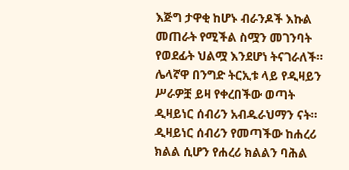እጅግ ታዋቂ ከሆኑ ብራንዶች እኩል መጠራት የሚችል ስሟን መገንባት የወደፊት ህልሟ እንደሆነ ትናገራለች።
ሌላኛዋ በንግድ ትርኢቱ ላይ የዲዛይን ሥራዎቿ ይዛ የቀረበችው ወጣት ዲዛይነር ሰብሪን አብዱራህማን ናት። ዲዛይነር ሰብሪን የመጣችው ከሐረሪ ክልል ሲሆን የሐረሪ ክልልን ባሕል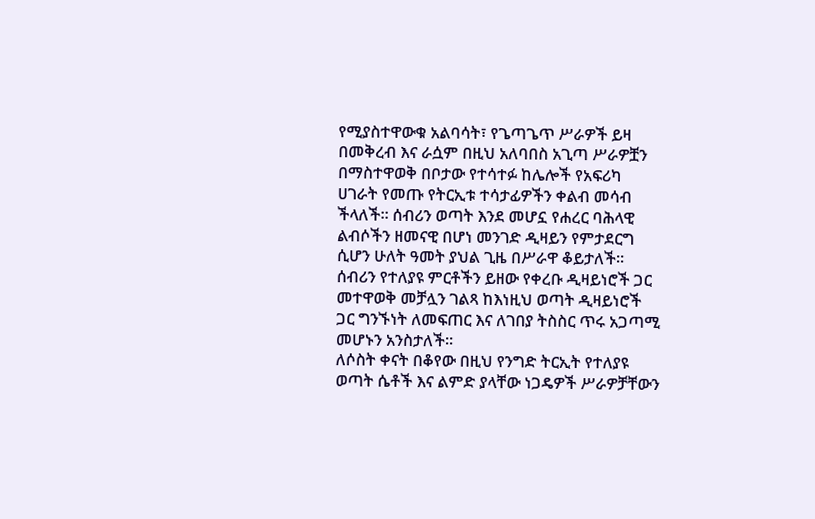የሚያስተዋውቁ አልባሳት፣ የጌጣጌጥ ሥራዎች ይዛ በመቅረብ እና ራሷም በዚህ አለባበስ አጊጣ ሥራዎቿን በማስተዋወቅ በቦታው የተሳተፉ ከሌሎች የአፍሪካ ሀገራት የመጡ የትርኢቱ ተሳታፊዎችን ቀልብ መሳብ ችላለች። ሰብሪን ወጣት እንደ መሆኗ የሐረር ባሕላዊ ልብሶችን ዘመናዊ በሆነ መንገድ ዲዛይን የምታደርግ ሲሆን ሁለት ዓመት ያህል ጊዜ በሥራዋ ቆይታለች። ሰብሪን የተለያዩ ምርቶችን ይዘው የቀረቡ ዲዛይነሮች ጋር መተዋወቅ መቻሏን ገልጻ ከእነዚህ ወጣት ዲዛይነሮች ጋር ግንኙነት ለመፍጠር እና ለገበያ ትስስር ጥሩ አጋጣሚ መሆኑን አንስታለች።
ለሶስት ቀናት በቆየው በዚህ የንግድ ትርኢት የተለያዩ ወጣት ሴቶች እና ልምድ ያላቸው ነጋዴዎች ሥራዎቻቸውን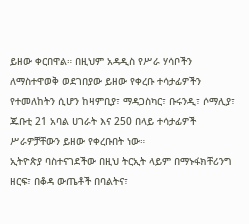ይዘው ቀርበዋል። በዚህም አዳዲስ የሥራ ሃሳቦችን ለማስተዋወቅ ወደገበያው ይዘው የቀረቡ ተሳታፊዎችን የተመለከትን ሲሆን ከዛምቢያ፣ ማዳጋስካር፣ ቡሩንዲ፣ ሶማሊያ፣ ጁቡቲ 21 አባል ሀገራት እና 250 በላይ ተሳታፊዎች ሥራዎቻቸውን ይዘው የቀረቡበት ነው።
ኢትዮጵያ ባስተናገደችው በዚህ ትርኢት ላይም በማኑፋክቸሪንግ ዘርፍ፣ በቆዳ ውጤቶች በባልትና፣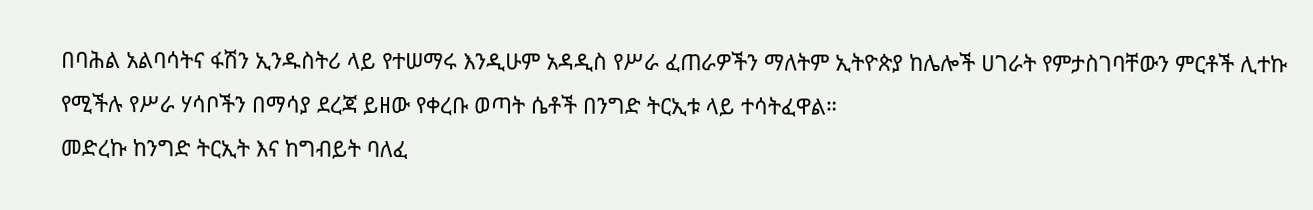በባሕል አልባሳትና ፋሽን ኢንዱስትሪ ላይ የተሠማሩ እንዲሁም አዳዲስ የሥራ ፈጠራዎችን ማለትም ኢትዮጵያ ከሌሎች ሀገራት የምታስገባቸውን ምርቶች ሊተኩ የሚችሉ የሥራ ሃሳቦችን በማሳያ ደረጃ ይዘው የቀረቡ ወጣት ሴቶች በንግድ ትርኢቱ ላይ ተሳትፈዋል።
መድረኩ ከንግድ ትርኢት እና ከግብይት ባለፈ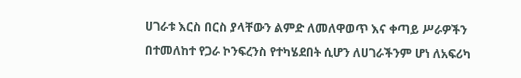ሀገራቱ እርስ በርስ ያላቸውን ልምድ ለመለዋወጥ እና ቀጣይ ሥራዎችን በተመለከተ የጋራ ኮንፍረንስ የተካሄደበት ሲሆን ለሀገራችንም ሆነ ለአፍሪካ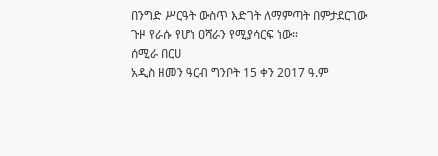በንግድ ሥርዓት ውስጥ እድገት ለማምጣት በምታደርገው ጉዞ የራሱ የሆነ ዐሻራን የሚያሳርፍ ነው።
ሰሚራ በርሀ
አዲስ ዘመን ዓርብ ግንቦት 15 ቀን 2017 ዓ.ም